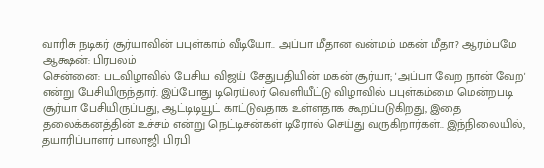வாரிசு நடிகர் சூர்யாவின் பபுள்காம் வீடியோ.. அப்பா மீதான வன்மம் மகன் மீதா? ஆரம்பமே ஆக்ஷன்: பிரபலம்
சென்னை: படவிழாவில் பேசிய விஜய் சேதுபதியின் மகன் சூர்யா; 'அப்பா வேற நான் வேற' என்று பேசியிருந்தார். இப்போது டிரெய்லர் வெளியீட்டு விழாவில் பபுள்கம்மை மென்றபடி சூர்யா பேசியிருப்பது, ஆட்டிடியூட் காட்டுவதாக உள்ளதாக கூறப்படுகிறது, இதை தலைக்கனத்தின் உச்சம் என்று நெட்டிசன்கள் டிரோல் செய்து வருகிறார்கள்.. இந்நிலையில், தயாரிப்பாளர் பாலாஜி பிரபி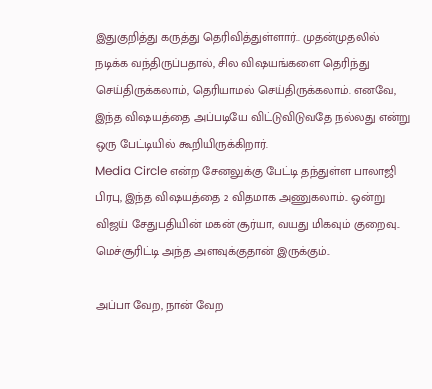இதுகுறித்து கருத்து தெரிவித்துள்ளார்.. முதன்முதலில் நடிக்க வந்திருப்பதால், சில விஷயங்களை தெரிந்து செய்திருக்கலாம், தெரியாமல் செய்திருக்கலாம். எனவே, இந்த விஷயத்தை அப்படியே விட்டுவிடுவதே நல்லது என்று ஒரு பேட்டியில் கூறியிருக்கிறார்.
Media Circle என்ற சேனலுக்கு பேட்டி தந்துள்ள பாலாஜி பிரபு, இந்த விஷயத்தை 2 விதமாக அணுகலாம்.. ஒன்று விஜய் சேதுபதியின் மகன் சூர்யா, வயது மிகவும் குறைவு.. மெச்சூரிட்டி அந்த அளவுக்குதான் இருக்கும்..

அப்பா வேற, நான் வேற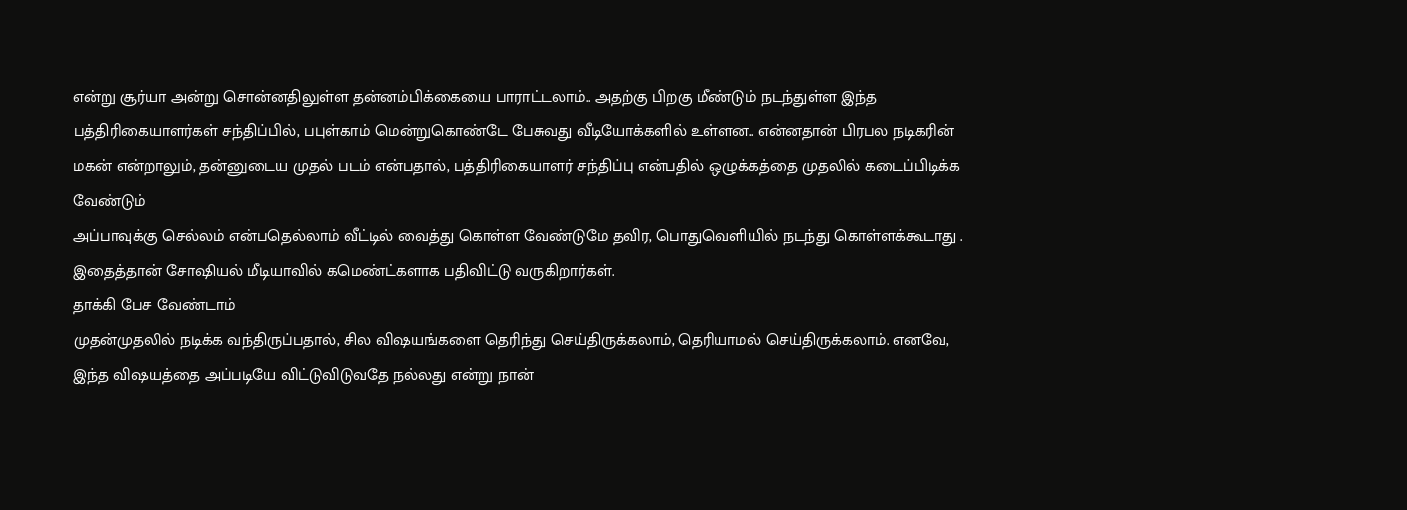என்று சூர்யா அன்று சொன்னதிலுள்ள தன்னம்பிக்கையை பாராட்டலாம்.. அதற்கு பிறகு மீண்டும் நடந்துள்ள இந்த பத்திரிகையாளர்கள் சந்திப்பில், பபுள்காம் மென்றுகொண்டே பேசுவது வீடியோக்களில் உள்ளன.. என்னதான் பிரபல நடிகரின் மகன் என்றாலும், தன்னுடைய முதல் படம் என்பதால், பத்திரிகையாளர் சந்திப்பு என்பதில் ஒழுக்கத்தை முதலில் கடைப்பிடிக்க வேண்டும்
அப்பாவுக்கு செல்லம் என்பதெல்லாம் வீட்டில் வைத்து கொள்ள வேண்டுமே தவிர, பொதுவெளியில் நடந்து கொள்ளக்கூடாது . இதைத்தான் சோஷியல் மீடியாவில் கமெண்ட்களாக பதிவிட்டு வருகிறார்கள்.
தாக்கி பேச வேண்டாம்
முதன்முதலில் நடிக்க வந்திருப்பதால், சில விஷயங்களை தெரிந்து செய்திருக்கலாம், தெரியாமல் செய்திருக்கலாம். எனவே, இந்த விஷயத்தை அப்படியே விட்டுவிடுவதே நல்லது என்று நான்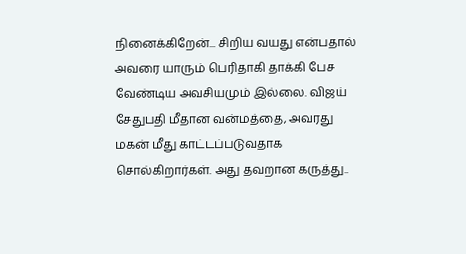நினைக்கிறேன்... சிறிய வயது என்பதால் அவரை யாரும் பெரிதாகி தாக்கி பேச வேண்டிய அவசியமும் இல்லை. விஜய் சேதுபதி மீதான வன்மத்தை, அவரது மகன் மீது காட்டப்படுவதாக சொல்கிறார்கள். அது தவறான கருத்து..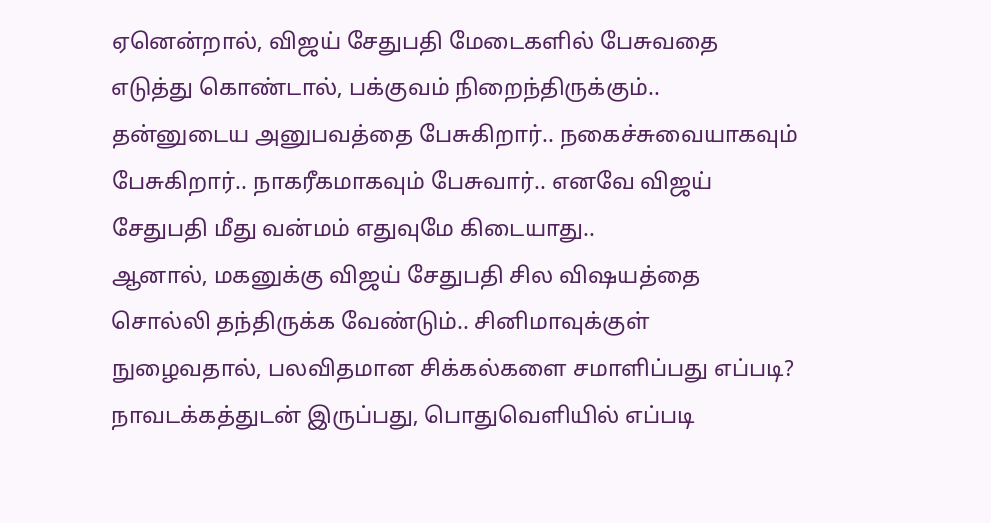ஏனென்றால், விஜய் சேதுபதி மேடைகளில் பேசுவதை எடுத்து கொண்டால், பக்குவம் நிறைந்திருக்கும்.. தன்னுடைய அனுபவத்தை பேசுகிறார்.. நகைச்சுவையாகவும் பேசுகிறார்.. நாகரீகமாகவும் பேசுவார்.. எனவே விஜய் சேதுபதி மீது வன்மம் எதுவுமே கிடையாது..
ஆனால், மகனுக்கு விஜய் சேதுபதி சில விஷயத்தை சொல்லி தந்திருக்க வேண்டும்.. சினிமாவுக்குள் நுழைவதால், பலவிதமான சிக்கல்களை சமாளிப்பது எப்படி? நாவடக்கத்துடன் இருப்பது, பொதுவெளியில் எப்படி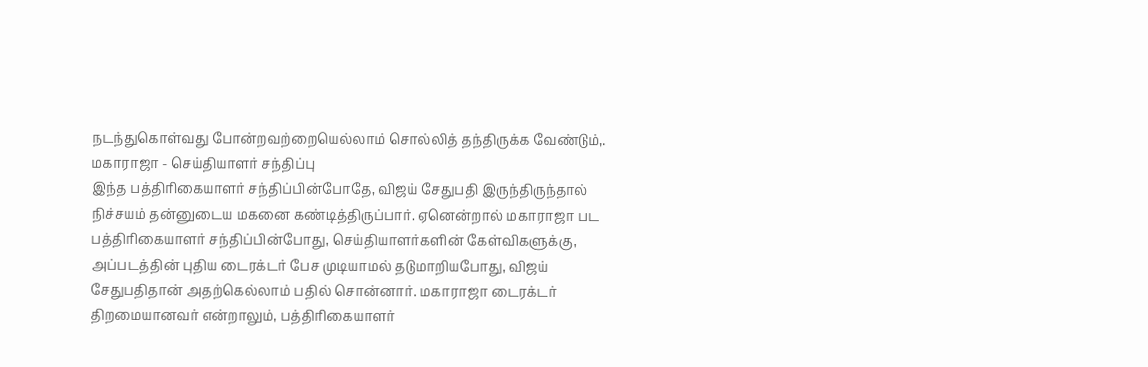நடந்துகொள்வது போன்றவற்றையெல்லாம் சொல்லித் தந்திருக்க வேண்டும்,.
மகாராஜா - செய்தியாளர் சந்திப்பு
இந்த பத்திரிகையாளர் சந்திப்பின்போதே, விஜய் சேதுபதி இருந்திருந்தால் நிச்சயம் தன்னுடைய மகனை கண்டித்திருப்பார். ஏனென்றால் மகாராஜா பட பத்திரிகையாளர் சந்திப்பின்போது, செய்தியாளர்களின் கேள்விகளுக்கு, அப்படத்தின் புதிய டைரக்டர் பேச முடியாமல் தடுமாறியபோது, விஜய் சேதுபதிதான் அதற்கெல்லாம் பதில் சொன்னார். மகாராஜா டைரக்டர் திறமையானவர் என்றாலும், பத்திரிகையாளர்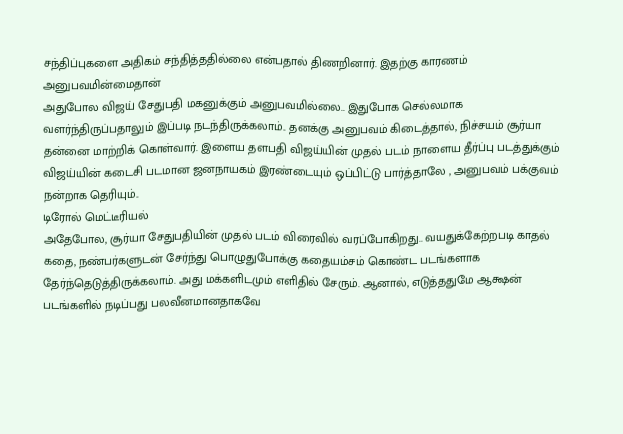சந்திப்புகளை அதிகம் சந்தித்ததில்லை என்பதால் திணறினார். இதற்கு காரணம் அனுபவமின்மைதான்
அதுபோல விஜய் சேதுபதி மகனுக்கும் அனுபவமில்லை.. இதுபோக செல்லமாக வளர்ந்திருப்பதாலும் இப்படி நடந்திருக்கலாம்.. தனக்கு அனுபவம் கிடைத்தால், நிச்சயம் சூர்யா தன்னை மாற்றிக் கொள்வார். இளைய தளபதி விஜய்யின் முதல் படம் நாளைய தீர்ப்பு படத்துக்கும் விஜய்யின் கடைசி படமான ஜனநாயகம் இரண்டையும் ஒப்பிட்டு பார்த்தாலே , அனுபவம் பக்குவம் நன்றாக தெரியும்..
டிரோல் மெட்டீரியல்
அதேபோல, சூர்யா சேதுபதியின் முதல் படம் விரைவில் வரப்போகிறது.. வயதுக்கேற்றபடி காதல் கதை, நண்பர்களுடன் சேர்ந்து பொழுதுபோக்கு கதையம்சம் கொண்ட படங்களாக தேர்ந்தெடுத்திருக்கலாம். அது மக்களிடமும் எளிதில் சேரும். ஆனால், எடுத்ததுமே ஆக்ஷன் படங்களில் நடிப்பது பலவீனமானதாகவே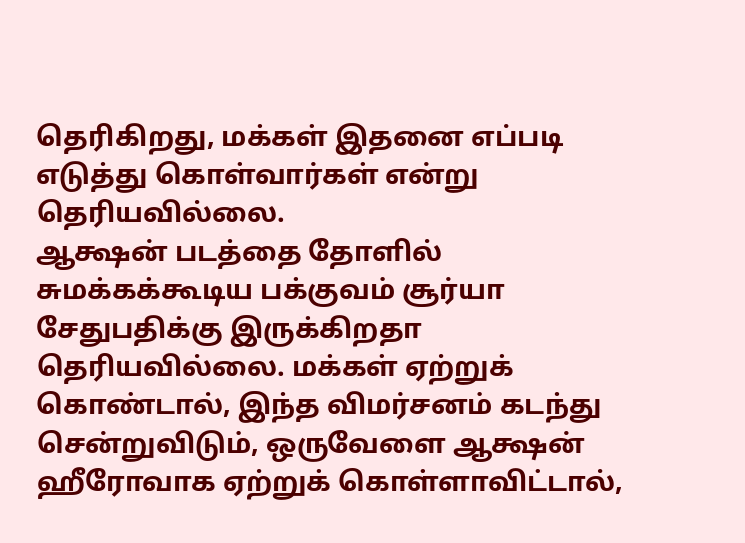தெரிகிறது, மக்கள் இதனை எப்படி எடுத்து கொள்வார்கள் என்று தெரியவில்லை.
ஆக்ஷன் படத்தை தோளில் சுமக்கக்கூடிய பக்குவம் சூர்யா சேதுபதிக்கு இருக்கிறதா தெரியவில்லை. மக்கள் ஏற்றுக் கொண்டால், இந்த விமர்சனம் கடந்து சென்றுவிடும், ஒருவேளை ஆக்ஷன் ஹீரோவாக ஏற்றுக் கொள்ளாவிட்டால்,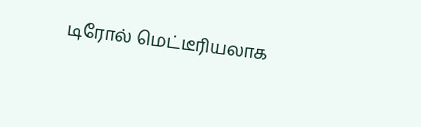டிரோல் மெட்டீரியலாக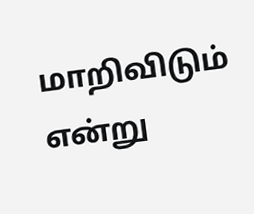மாறிவிடும் என்று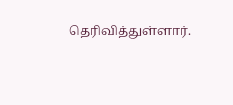தெரிவித்துள்ளார்.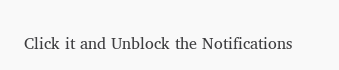Click it and Unblock the Notifications